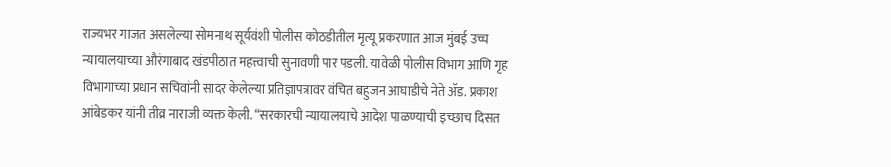राज्यभर गाजत असलेल्या सोमनाथ सूर्यवंशी पोलीस कोठडीतील मृत्यू प्रकरणात आज मुंबई उच्च न्यायालयाच्या औरंगाबाद खंडपीठात महत्त्वाची सुनावणी पार पडली. यावेळी पोलीस विभाग आणि गृह विभागाच्या प्रधान सचिवांनी सादर केलेल्या प्रतिज्ञापत्रावर वंचित बहुजन आघाडीचे नेते ॲड. प्रकाश आंबेडकर यांनी तीव्र नाराजी व्यक्त केली. “सरकारची न्यायालयाचे आदेश पाळण्याची इच्छाच दिसत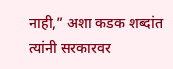नाही,” अशा कडक शब्दांत त्यांनी सरकारवर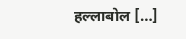हल्लाबोल […]